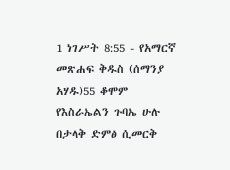1 ነገሥት 8:55 - የአማርኛ መጽሐፍ ቅዱስ (ሰማንያ አሃዱ)55 ቆሞም የእስራኤልን ጉባኤ ሁሉ በታላቅ ድምፅ ሲመርቅ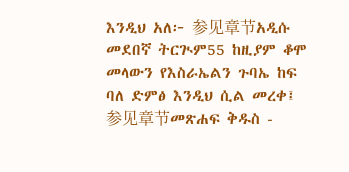እንዲህ አለ፦ 参见章节አዲሱ መደበኛ ትርጒም55 ከዚያም ቆሞ መላውን የእስራኤልን ጉባኤ ከፍ ባለ ድምፅ እንዲህ ሲል መረቀ፤ 参见章节መጽሐፍ ቅዱስ -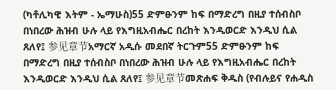(ካቶሊካዊ እትም - ኤማሁስ)55 ድምፁንም ከፍ በማድረግ በዚያ ተሰብስቦ በነበረው ሕዝብ ሁሉ ላይ የእግዚአብሔር በረከት እንዲወርድ እንዲህ ሲል ጸለየ፤ 参见章节አማርኛ አዲሱ መደበኛ ትርጉም55 ድምፁንም ከፍ በማድረግ በዚያ ተሰብስቦ በነበረው ሕዝብ ሁሉ ላይ የእግዚአብሔር በረከት እንዲወርድ እንዲህ ሲል ጸለየ፤ 参见章节መጽሐፍ ቅዱስ (የብሉይና የሐዲስ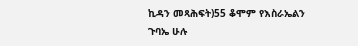ኪዳን መጻሕፍት)55 ቆሞም የእስራኤልን ጉባኤ ሁሉ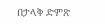በታላቅ ድምጽ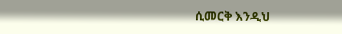ሲመርቅ እንዲህ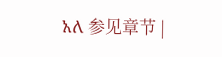አለ 参见章节 |